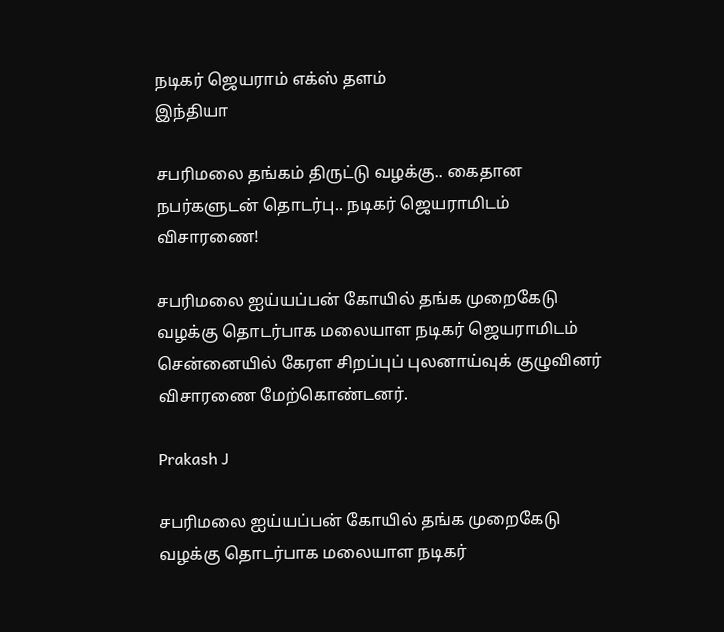நடிகர் ஜெயராம் எக்ஸ் தளம்
இந்தியா

சபரிமலை தங்கம் திருட்டு வழக்கு.. கைதான நபர்களுடன் தொடர்பு.. நடிகர் ஜெயராமிடம் விசாரணை!

சபரிமலை ஐய்யப்பன் கோயில் தங்க முறைகேடு வழக்கு தொடர்பாக மலையாள நடிகர் ஜெயராமிடம் சென்னையில் கேரள சிறப்புப் புலனாய்வுக் குழுவினர் விசாரணை மேற்கொண்டனர்.

Prakash J

சபரிமலை ஐய்யப்பன் கோயில் தங்க முறைகேடு வழக்கு தொடர்பாக மலையாள நடிகர்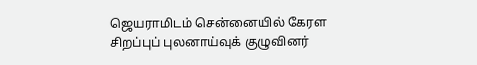ஜெயராமிடம் சென்னையில் கேரள சிறப்புப் புலனாய்வுக் குழுவினர்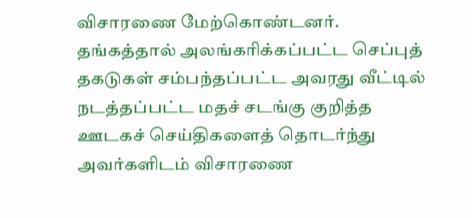விசாரணை மேற்கொண்டனர். தங்கத்தால் அலங்கரிக்கப்பட்ட செப்புத் தகடுகள் சம்பந்தப்பட்ட அவரது வீட்டில் நடத்தப்பட்ட மதச் சடங்கு குறித்த ஊடகச் செய்திகளைத் தொடர்ந்து அவர்களிடம் விசாரணை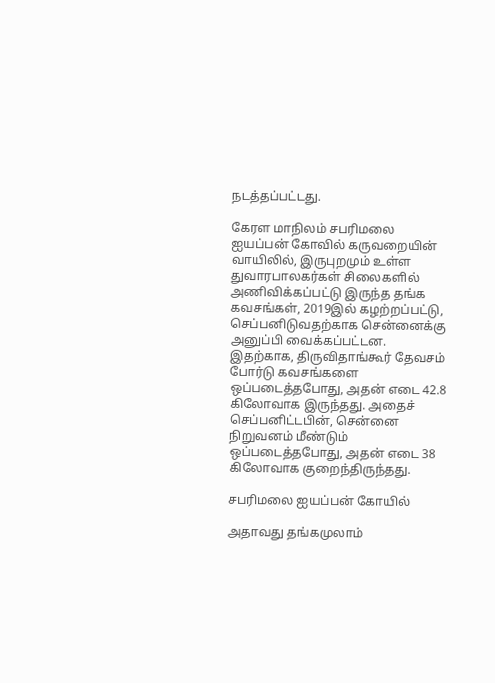நடத்தப்பட்டது.

கேரள மாநிலம் சபரிமலை ஐயப்பன் கோவில் கருவறையின் வாயிலில், இருபுறமும் உள்ள துவாரபாலகர்கள் சிலைகளில் அணிவிக்கப்பட்டு இருந்த தங்க கவசங்கள், 2019இல் கழற்றப்பட்டு, செப்பனிடுவதற்காக சென்னைக்கு அனுப்பி வைக்கப்பட்டன. இதற்காக, திருவிதாங்கூர் தேவசம் போர்டு கவசங்களை ஒப்படைத்தபோது, அதன் எடை 42.8 கிலோவாக இருந்தது. அதைச் செப்பனிட்டபின், சென்னை நிறுவனம் மீண்டும் ஒப்படைத்தபோது, அதன் எடை 38 கிலோவாக குறைந்திருந்தது.

சபரிமலை ஐயப்பன் கோயில்

அதாவது தங்கமுலாம்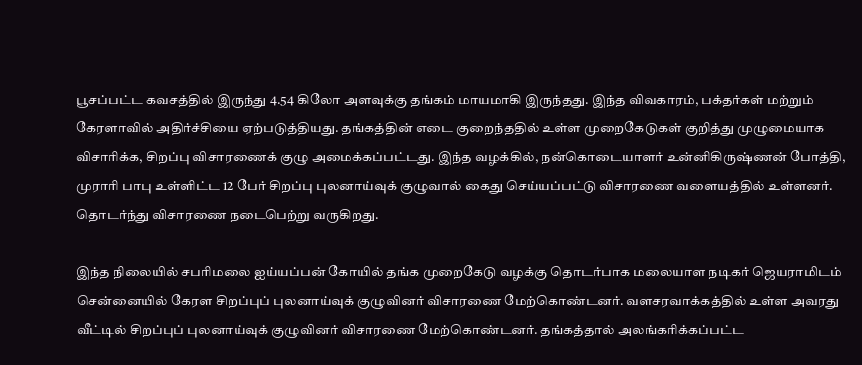பூசப்பட்ட கவசத்தில் இருந்து 4.54 கிலோ அளவுக்கு தங்கம் மாயமாகி இருந்தது. இந்த விவகாரம், பக்தர்கள் மற்றும் கேரளாவில் அதிர்ச்சியை ஏற்படுத்தியது. தங்கத்தின் எடை குறைந்ததில் உள்ள முறைகேடுகள் குறித்து முழுமையாக விசாரிக்க, சிறப்பு விசாரணைக் குழு அமைக்கப்பட்டது. இந்த வழக்கில், நன்கொடையாளர் உன்னிகிருஷ்ணன் போத்தி, முராரி பாபு உள்ளிட்ட 12 பேர் சிறப்பு புலனாய்வுக் குழுவால் கைது செய்யப்பட்டு விசாரணை வளையத்தில் உள்ளனர். தொடர்ந்து விசாரணை நடைபெற்று வருகிறது.

இந்த நிலையில் சபரிமலை ஐய்யப்பன் கோயில் தங்க முறைகேடு வழக்கு தொடர்பாக மலையாள நடிகர் ஜெயராமிடம் சென்னையில் கேரள சிறப்புப் புலனாய்வுக் குழுவினர் விசாரணை மேற்கொண்டனர். வளசரவாக்கத்தில் உள்ள அவரது வீட்டில் சிறப்புப் புலனாய்வுக் குழுவினர் விசாரணை மேற்கொண்டனர். தங்கத்தால் அலங்கரிக்கப்பட்ட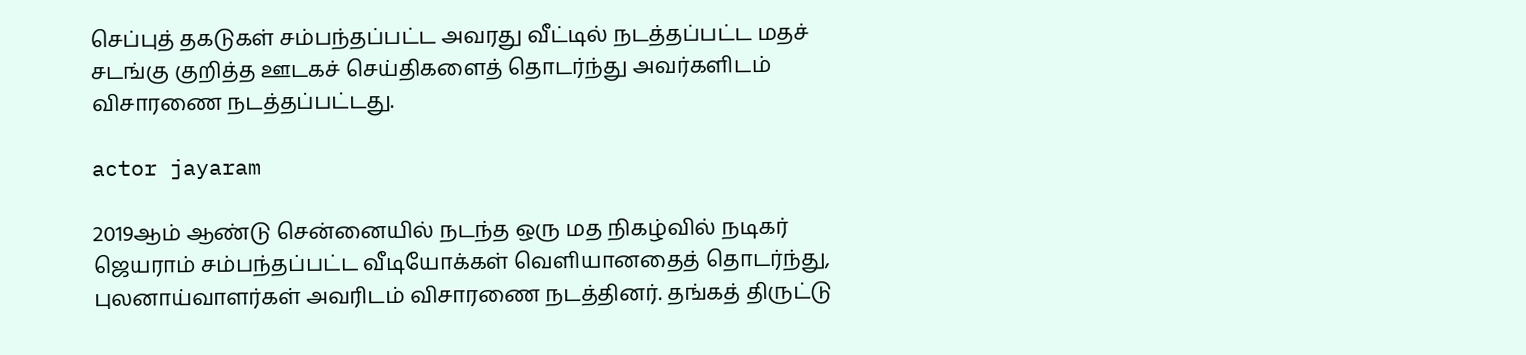செப்புத் தகடுகள் சம்பந்தப்பட்ட அவரது வீட்டில் நடத்தப்பட்ட மதச் சடங்கு குறித்த ஊடகச் செய்திகளைத் தொடர்ந்து அவர்களிடம் விசாரணை நடத்தப்பட்டது.

actor jayaram

2019ஆம் ஆண்டு சென்னையில் நடந்த ஒரு மத நிகழ்வில் நடிகர் ஜெயராம் சம்பந்தப்பட்ட வீடியோக்கள் வெளியானதைத் தொடர்ந்து, புலனாய்வாளர்கள் அவரிடம் விசாரணை நடத்தினர். தங்கத் திருட்டு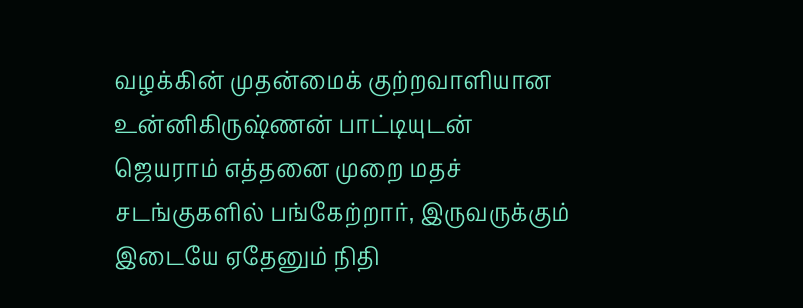வழக்கின் முதன்மைக் குற்றவாளியான உன்னிகிருஷ்ணன் பாட்டியுடன் ஜெயராம் எத்தனை முறை மதச் சடங்குகளில் பங்கேற்றார், இருவருக்கும் இடையே ஏதேனும் நிதி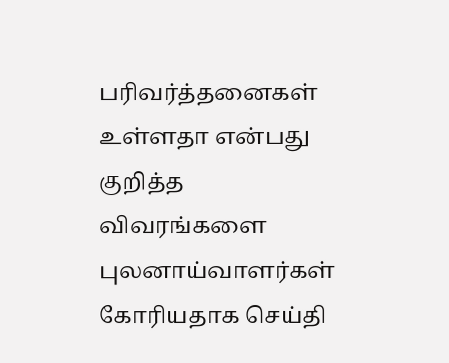பரிவர்த்தனைகள் உள்ளதா என்பது குறித்த விவரங்களை புலனாய்வாளர்கள் கோரியதாக செய்தி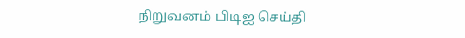நிறுவனம் பிடிஐ செய்தி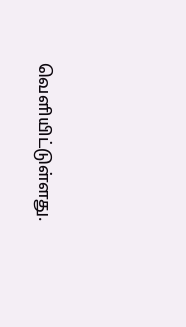வெளியிட்டுள்ளது.